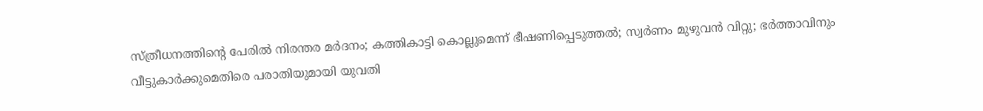സ്ത്രീധനത്തിന്‍റെ പേരിൽ നിരന്തര മര്‍ദനം; കത്തികാട്ടി കൊല്ലുമെന്ന് ഭീഷണിപ്പെടുത്തൽ; സ്വർണം മുഴുവൻ വിറ്റു; ഭര്‍ത്താവിനും വീട്ടുകാര്‍ക്കുമെതിരെ പരാതിയുമായി യുവതി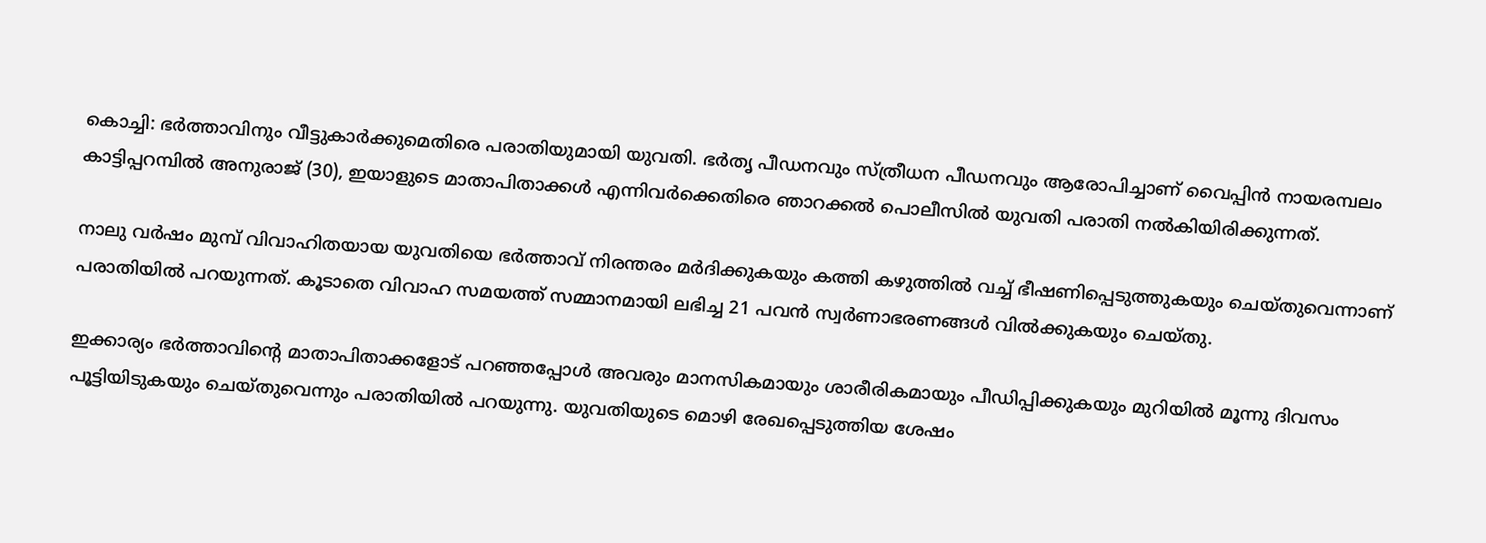കൊച്ചി: ഭര്‍ത്താവിനും വീട്ടുകാര്‍ക്കുമെതിരെ പരാതിയുമായി യുവതി. ഭര്‍തൃ പീഡനവും സ്ത്രീധന പീഡനവും ആരോപിച്ചാണ് വൈപ്പിന്‍ നായരമ്പലം കാട്ടിപ്പറമ്പില്‍ അനുരാജ് (30), ഇയാളുടെ മാതാപിതാക്കള്‍ എന്നിവര്‍ക്കെതിരെ ഞാറക്കല്‍ പൊലീസില്‍ യുവതി പരാതി നല്‍കിയിരിക്കുന്നത്.

നാലു വര്‍ഷം മുമ്പ് വിവാഹിതയായ യുവതിയെ ഭര്‍ത്താവ് നിരന്തരം മര്‍ദിക്കുകയും കത്തി കഴുത്തില്‍ വച്ച് ഭീഷണിപ്പെടുത്തുകയും ചെയ്തുവെന്നാണ് പരാതിയില്‍ പറയുന്നത്. കൂടാതെ വിവാഹ സമയത്ത് സമ്മാനമായി ലഭിച്ച 21 പവൻ സ്വര്‍ണാഭരണങ്ങള്‍ വില്‍ക്കുകയും ചെയ്തു.

ഇക്കാര്യം ഭര്‍ത്താവിന്‍റെ മാതാപിതാക്കളോട് പറഞ്ഞപ്പോള്‍ അവരും മാനസികമായും ശാരീരികമായും പീഡിപ്പിക്കുകയും മുറിയില്‍ മൂന്നു ദിവസം പൂട്ടിയിടുകയും ചെയ്തുവെന്നും പരാതിയില്‍ പറയുന്നു. യുവതിയുടെ മൊഴി രേഖപ്പെടുത്തിയ ശേഷം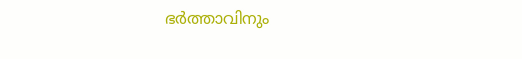ഭര്‍ത്താവിനും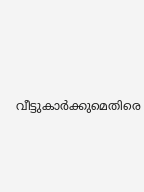വീട്ടുകാര്‍ക്കുമെതിരെ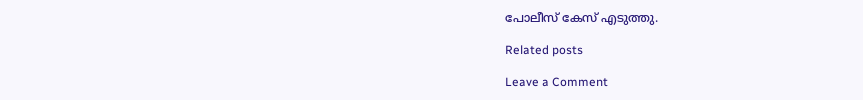പോലീസ് കേസ് എടുത്തു.

Related posts

Leave a Comment